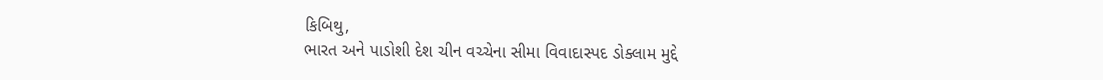કિબિથુ,
ભારત અને પાડોશી દેશ ચીન વચ્ચેના સીમા વિવાદાસ્પદ ડોક્લામ મુદ્દે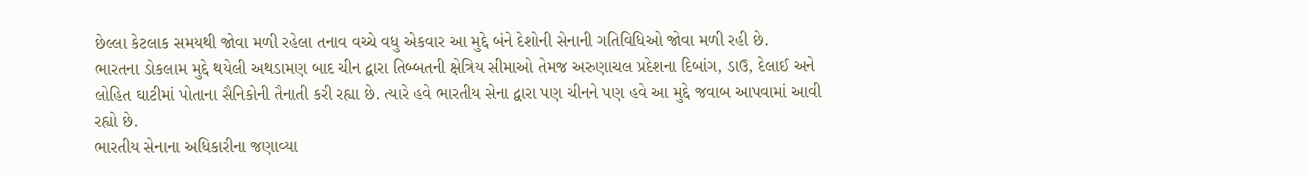છેલ્લા કેટલાક સમયથી જોવા મળી રહેલા તનાવ વચ્ચે વધુ એકવાર આ મુદ્દે બંને દેશોની સેનાની ગતિવિધિઓ જોવા મળી રહી છે.
ભારતના ડોકલામ મુદ્દે થયેલી અથડામણ બાદ ચીન દ્વારા તિબ્બતની ક્ષેત્રિય સીમાઓ તેમજ અરુણાચલ પ્રદેશના દિબાંગ, ડાઉ, દેલાઈ અને લોહિત ઘાટીમાં પોતાના સૈનિકોની તૈનાતી કરી રહ્યા છે. ત્યારે હવે ભારતીય સેના દ્વારા પણ ચીનને પણ હવે આ મુદ્દે જવાબ આપવામાં આવી રહ્યો છે.
ભારતીય સેનાના અધિકારીના જણાવ્યા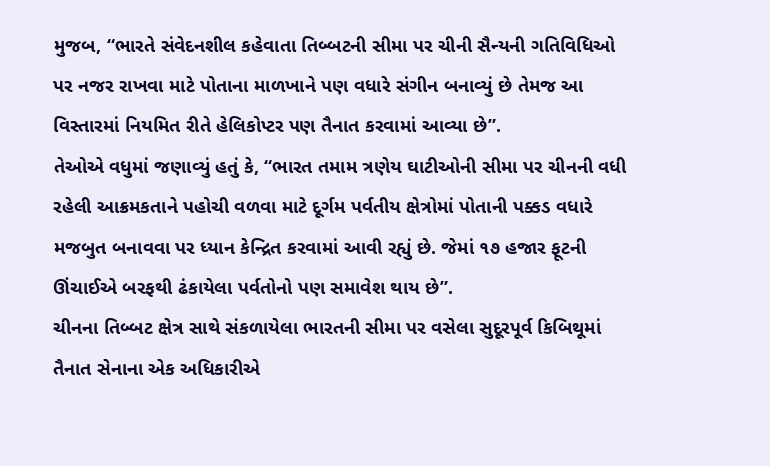મુજબ, “ભારતે સંવેદનશીલ કહેવાતા તિબ્બટની સીમા પર ચીની સૈન્યની ગતિવિધિઓ પર નજર રાખવા માટે પોતાના માળખાને પણ વધારે સંગીન બનાવ્યું છે તેમજ આ વિસ્તારમાં નિયમિત રીતે હેલિકોપ્ટર પણ તૈનાત કરવામાં આવ્યા છે”.
તેઓએ વધુમાં જણાવ્યું હતું કે, “ભારત તમામ ત્રણેય ઘાટીઓની સીમા પર ચીનની વધી રહેલી આક્રમકતાને પહોચી વળવા માટે દૂર્ગમ પર્વતીય ક્ષેત્રોમાં પોતાની પક્કડ વધારે મજબુત બનાવવા પર ધ્યાન કેન્દ્રિત કરવામાં આવી રહ્યું છે. જેમાં ૧૭ હજાર ફૂટની ઊંચાઈએ બરફથી ઢંકાયેલા પર્વતોનો પણ સમાવેશ થાય છે”.
ચીનના તિબ્બટ ક્ષેત્ર સાથે સંકળાયેલા ભારતની સીમા પર વસેલા સુદૂરપૂર્વ કિબિથૂમાં તૈનાત સેનાના એક અધિકારીએ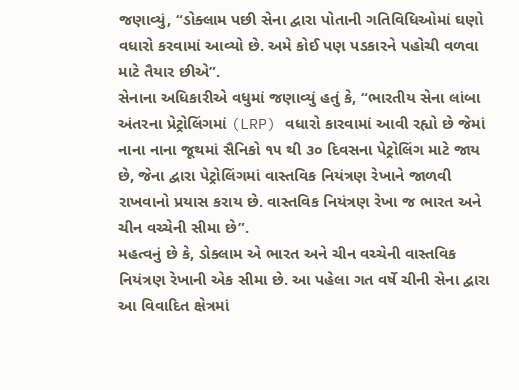જણાવ્યું, “ડોક્લામ પછી સેના દ્વારા પોતાની ગતિવિધિઓમાં ઘણો વધારો કરવામાં આવ્યો છે. અમે કોઈ પણ પડકારને પહોચી વળવા માટે તૈયાર છીએ”.
સેનાના અધિકારીએ વધુમાં જણાવ્યું હતું કે, “ભારતીય સેના લાંબા અંતરના પ્રેટ્રોલિંગમાં (LRP) વધારો કારવામાં આવી રહ્યો છે જેમાં નાના નાના જૂથમાં સૈનિકો ૧૫ થી ૩૦ દિવસના પેટ્રોલિંગ માટે જાય છે, જેના દ્વારા પેટ્રોલિંગમાં વાસ્તવિક નિયંત્રણ રેખાને જાળવી રાખવાનો પ્રયાસ કરાય છે. વાસ્તવિક નિયંત્રણ રેખા જ ભારત અને ચીન વચ્ચેની સીમા છે”.
મહત્વનું છે કે, ડોક્લામ એ ભારત અને ચીન વચ્ચેની વાસ્તવિક નિયંત્રણ રેખાની એક સીમા છે. આ પહેલા ગત વર્ષે ચીની સેના દ્વારા આ વિવાદિત ક્ષેત્રમાં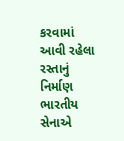કરવામાં આવી રહેલા રસ્તાનું નિર્માણ ભારતીય સેનાએ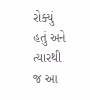રોક્યું હતું અને ત્યારથી જ આ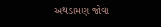અથડામણ જોવા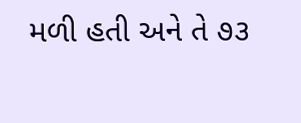મળી હતી અને તે ૭૩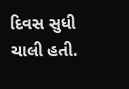દિવસ સુધી ચાલી હતી.